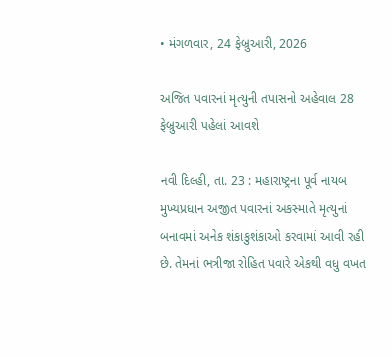• મંગળવાર, 24 ફેબ્રુઆરી, 2026

અજિત પવારનાં મૃત્યુની તપાસનો અહેવાલ 28 ફેબ્રુઆરી પહેલાં આવશે

નવી દિલ્હી, તા. 23 : મહારાષ્ટ્રના પૂર્વ નાયબ મુખ્યપ્રધાન અજીત પવારનાં અકસ્માતે મૃત્યુનાં બનાવમાં અનેક શંકાકુશંકાઓ કરવામાં આવી રહી છે. તેમનાં ભત્રીજા રોહિત પવારે એકથી વધુ વખત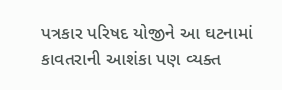પત્રકાર પરિષદ યોજીને આ ઘટનામાં કાવતરાની આશંકા પણ વ્યક્ત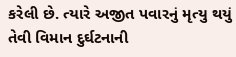કરેલી છે. ત્યારે અજીત પવારનું મૃત્યુ થયું તેવી વિમાન દુર્ઘટનાની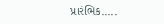પ્રારંભિક.....